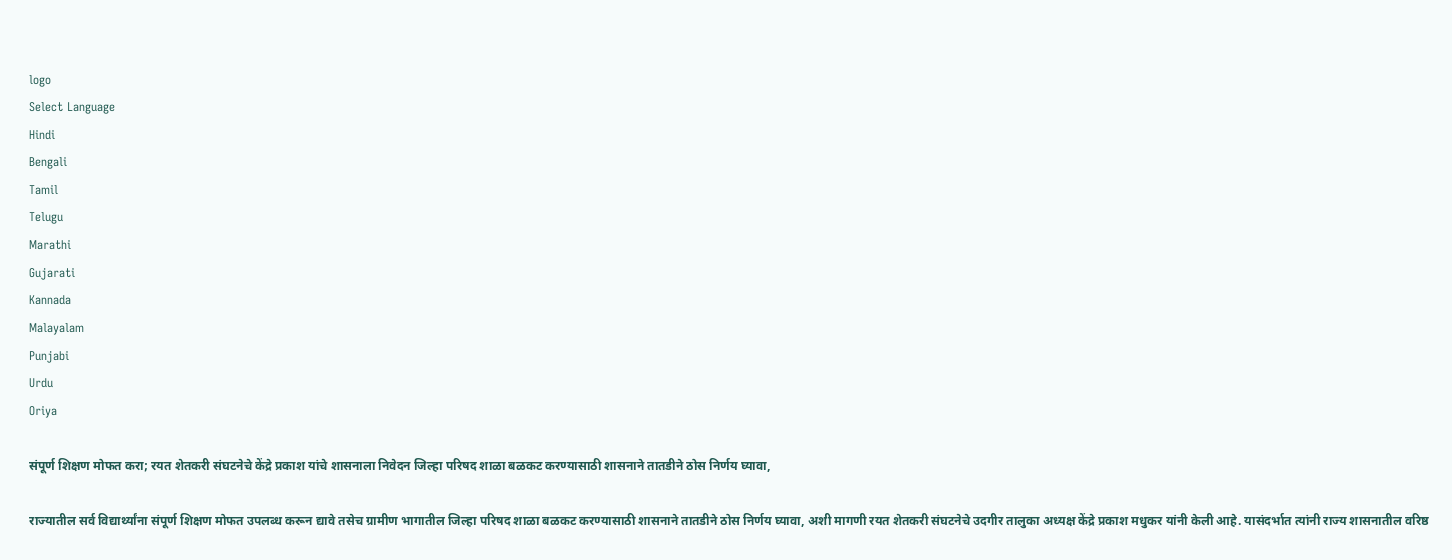logo
Select Language
Hindi
Bengali
Tamil
Telugu
Marathi
Gujarati
Kannada
Malayalam
Punjabi
Urdu
Oriya

संपूर्ण शिक्षण मोफत करा; रयत शेतकरी संघटनेचे केंद्रे प्रकाश यांचे शासनाला निवेदन जिल्हा परिषद शाळा बळकट करण्यासाठी शासनाने तातडीने ठोस निर्णय घ्यावा,

राज्यातील सर्व विद्यार्थ्यांना संपूर्ण शिक्षण मोफत उपलब्ध करून द्यावे तसेच ग्रामीण भागातील जिल्हा परिषद शाळा बळकट करण्यासाठी शासनाने तातडीने ठोस निर्णय घ्यावा, अशी मागणी रयत शेतकरी संघटनेचे उदगीर तालुका अध्यक्ष केंद्रे प्रकाश मधुकर यांनी केली आहे. यासंदर्भात त्यांनी राज्य शासनातील वरिष्ठ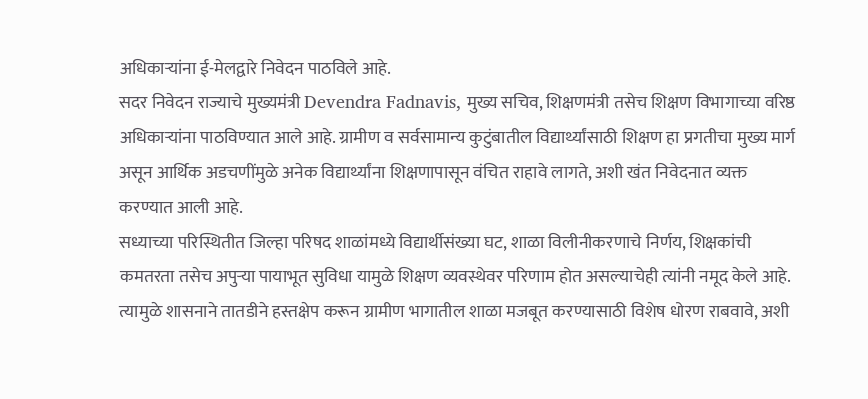अधिकाऱ्यांना ई-मेलद्वारे निवेदन पाठविले आहे.
सदर निवेदन राज्याचे मुख्यमंत्री Devendra Fadnavis, मुख्य सचिव, शिक्षणमंत्री तसेच शिक्षण विभागाच्या वरिष्ठ अधिकाऱ्यांना पाठविण्यात आले आहे. ग्रामीण व सर्वसामान्य कुटुंबातील विद्यार्थ्यांसाठी शिक्षण हा प्रगतीचा मुख्य मार्ग असून आर्थिक अडचणींमुळे अनेक विद्यार्थ्यांना शिक्षणापासून वंचित राहावे लागते, अशी खंत निवेदनात व्यक्त करण्यात आली आहे.
सध्याच्या परिस्थितीत जिल्हा परिषद शाळांमध्ये विद्यार्थीसंख्या घट, शाळा विलीनीकरणाचे निर्णय, शिक्षकांची कमतरता तसेच अपुऱ्या पायाभूत सुविधा यामुळे शिक्षण व्यवस्थेवर परिणाम होत असल्याचेही त्यांनी नमूद केले आहे. त्यामुळे शासनाने तातडीने हस्तक्षेप करून ग्रामीण भागातील शाळा मजबूत करण्यासाठी विशेष धोरण राबवावे, अशी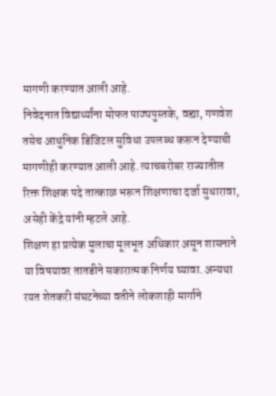मागणी करण्यात आली आहे.
निवेदनात विद्यार्थ्यांना मोफत पाठ्यपुस्तके, वह्या, गणवेश तसेच आधुनिक डिजिटल सुविधा उपलब्ध करून देण्याची मागणीही करण्यात आली आहे. त्याचबरोबर राज्यातील रिक्त शिक्षक पदे तात्काळ भरून शिक्षणाचा दर्जा सुधारावा, असेही केंद्रे यांनी म्हटले आहे.
शिक्षण हा प्रत्येक मुलाचा मूलभूत अधिकार असून शासनाने या विषयावर तातडीने सकारात्मक निर्णय घ्यावा. अन्यथा रयत शेतकरी संघटनेच्या वतीने लोकशाही मार्गाने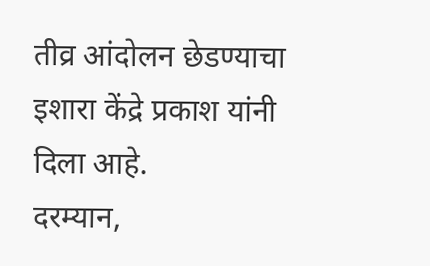तीव्र आंदोलन छेडण्याचा इशारा केंद्रे प्रकाश यांनी दिला आहे.
दरम्यान,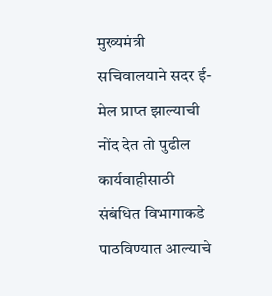मुख्यमंत्री सचिवालयाने सदर ई-मेल प्राप्त झाल्याची नोंद देत तो पुढील कार्यवाहीसाठी संबंधित विभागाकडे पाठविण्यात आल्याचे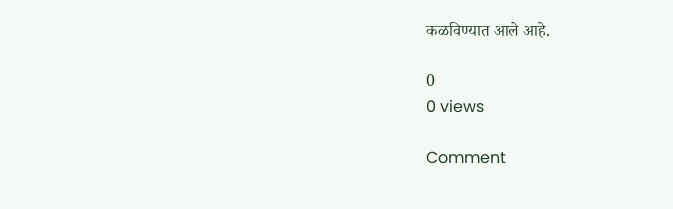कळविण्यात आले आहे.

0
0 views

Comment